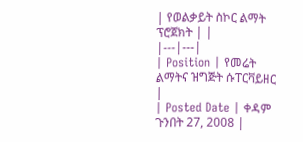| የወልቃይት ስኮር ልማት ፕሮጀክት | |
|---|---|
| Position | የመሬት ልማትና ዝግጅት ሱፐርቫይዘር |
| Posted Date | ቀዳም ጉንበት 27, 2008 |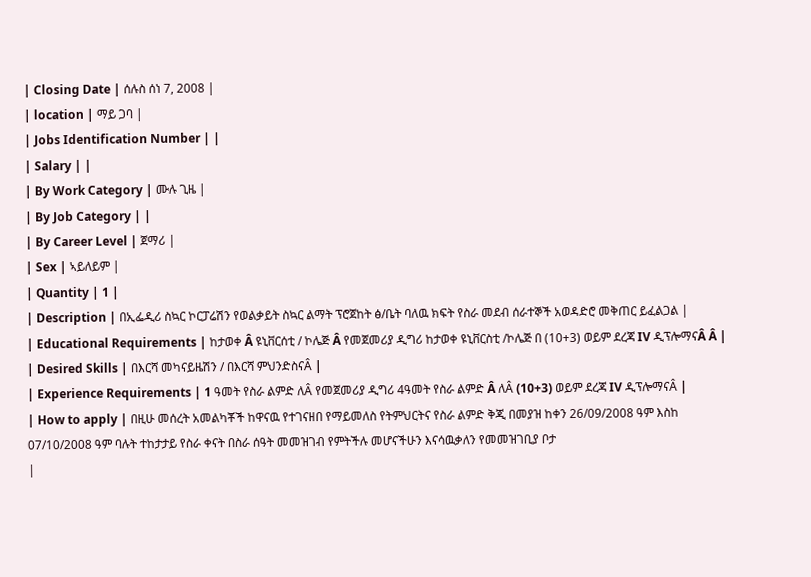| Closing Date | ሰሉስ ሰነ 7, 2008 |
| location | ማይ ጋባ |
| Jobs Identification Number | |
| Salary | |
| By Work Category | ሙሉ ጊዜ |
| By Job Category | |
| By Career Level | ጀማሪ |
| Sex | ኣይለይም |
| Quantity | 1 |
| Description | በኢፌዲሪ ስኳር ኮርፓሬሽን የወልቃይት ስኳር ልማት ፕሮጀከት ፅ/ቤት ባለዉ ክፍት የስራ መደብ ሰራተኞች አወዳድሮ መቅጠር ይፈልጋል |
| Educational Requirements | ከታወቀ Â ዩኒቨርሰቲ / ኮሌጅ Â የመጀመሪያ ዲግሪ ከታወቀ ዩኒቨርስቲ /ኮሌጅ በ (10+3) ወይም ደረጃ IV ዲፕሎማናÂ Â |
| Desired Skills | በእርሻ መካናይዜሽን / በእርሻ ምህንድስናÂ |
| Experience Requirements | 1 ዓመት የስራ ልምድ ለÂ የመጀመሪያ ዲግሪ 4ዓመት የስራ ልምድ Â ለÂ (10+3) ወይም ደረጃ IV ዲፕሎማናÂ |
| How to apply | በዚሁ መሰረት አመልካቾች ከዋናዉ የተገናዘበ የማይመለስ የትምህርትና የስራ ልምድ ቅጂ በመያዝ ከቀን 26/09/2008 ዓም እስከ 07/10/2008 ዓም ባሉት ተከታታይ የስራ ቀናት በስራ ሰዓት መመዝገብ የምትችሉ መሆናችሁን እናሳዉቃለን የመመዝገቢያ ቦታ
|